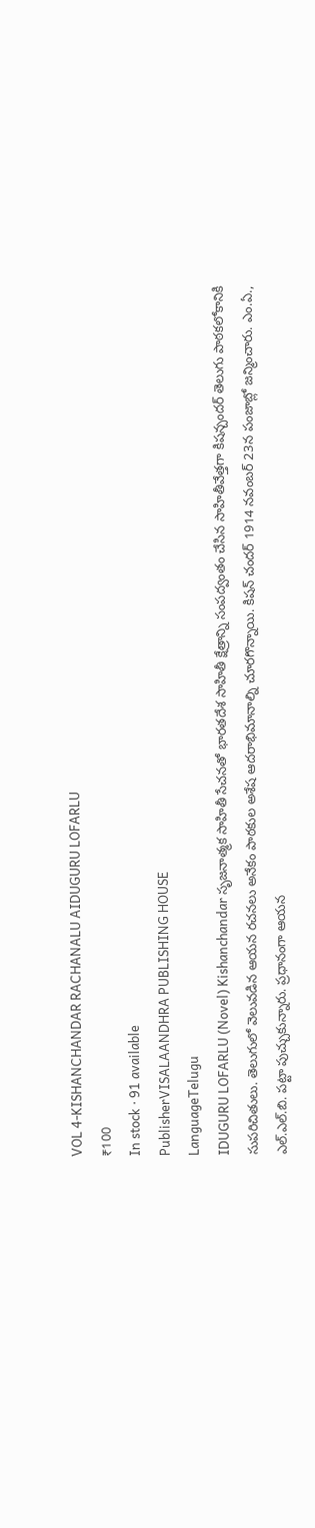VOL 4-KISHANCHANDAR RACHANALU AIDUGURU LOFARLU
₹100
In stock · 91 available
PublisherVISALAANDHRA PUBLISHING HOUSE
LanguageTelugu
IDUGURU LOFARLU (Novel) Kishanchandar సృజనాత్మక సాహితీ సేచనతో భారతదేశ సాహితీ క్షేత్రాన్ని సంపద్వంతం చేసిన సాహితీవేత్తగా కిషన్చందర్ తెలుగు పాఠకలోకానికి సుపరిచితులు. తెలుగులో వెలువడిన ఆయన రచనలు అనేకం పాఠకుల అశేష ఆదరాభిమానాల్ని చూరగొన్నాయి. కిషన్ చందర్ 1914 నవంబర్ 23న పంజాబ్లో జన్మించారు. ఎం.ఏ., ఎల్.ఎల్.బి. పట్టా పుచ్చుకున్నారు. ప్రధానంగా ఆయన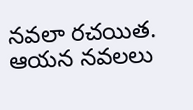నవలా రచయిత. ఆయన నవలలు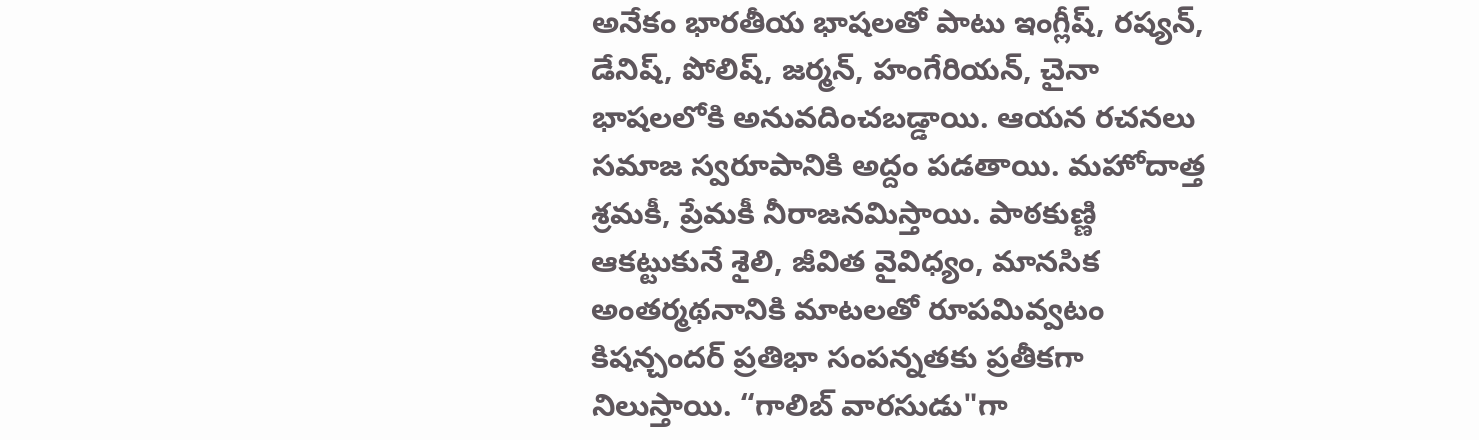అనేకం భారతీయ భాషలతో పాటు ఇంగ్లీష్, రష్యన్, డేనిష్, పోలిష్, జర్మన్, హంగేరియన్, చైనా భాషలలోకి అనువదించబడ్డాయి. ఆయన రచనలు సమాజ స్వరూపానికి అద్దం పడతాయి. మహోదాత్త శ్రమకీ, ప్రేమకీ నీరాజనమిస్తాయి. పాఠకుణ్ణి ఆకట్టుకునే శైలి, జీవిత వైవిధ్యం, మానసిక అంతర్మథనానికి మాటలతో రూపమివ్వటం కిషన్చందర్ ప్రతిభా సంపన్నతకు ప్రతీకగా నిలుస్తాయి. “గాలిబ్ వారసుడు"గా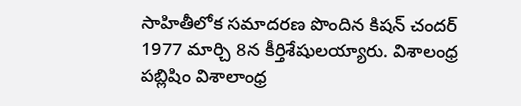సాహితీలోక సమాదరణ పొందిన కిషన్ చందర్ 1977 మార్చి 8న కీర్తిశేషులయ్యారు. విశాలంధ్ర పబ్లిషిం విశాలాంధ్ర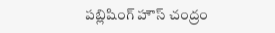పబ్లిషింగ్ హౌస్ చంద్రం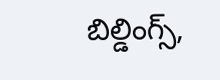బిల్డింగ్స్,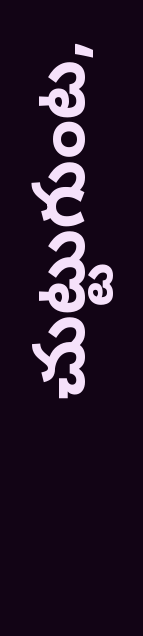చుట్టుగుంట,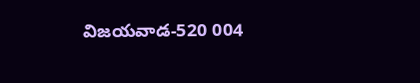విజయవాడ-520 004